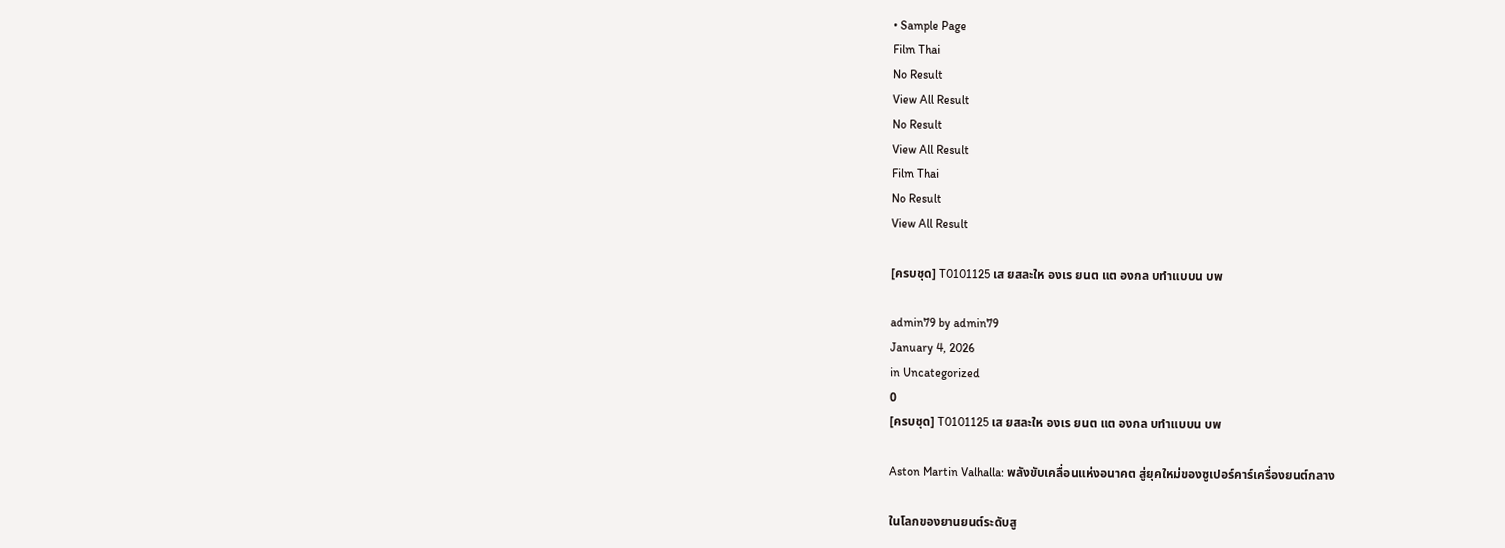• Sample Page
Film Thai
No Result
View All Result
No Result
View All Result
Film Thai
No Result
View All Result

[ครบชุด] T0101125 เส ยสละให องเร ยนต แต องกล บทำแบบน บพ

admin79 by admin79
January 4, 2026
in Uncategorized
0
[ครบชุด] T0101125 เส ยสละให องเร ยนต แต องกล บทำแบบน บพ

Aston Martin Valhalla: พลังขับเคลื่อนแห่งอนาคต สู่ยุคใหม่ของซูเปอร์คาร์เครื่องยนต์กลาง

ในโลกของยานยนต์ระดับสู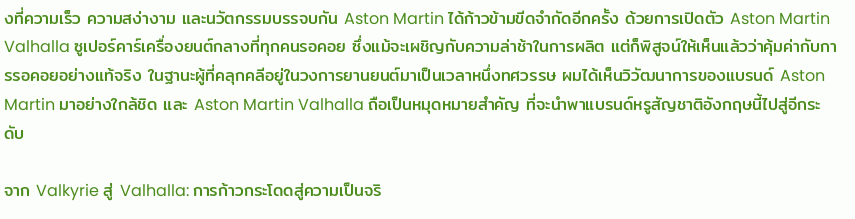งที่ความเร็ว ความสง่างาม และนวัตกรรมบรรจบกัน Aston Martin ได้ก้าวข้ามขีดจำกัดอีกครั้ง ด้วยการเปิดตัว Aston Martin Valhalla ซูเปอร์คาร์เครื่องยนต์กลางที่ทุกคนรอคอย ซึ่งแม้จะเผชิญกับความล่าช้าในการผลิต แต่ก็พิสูจน์ให้เห็นแล้วว่าคุ้มค่ากับการรอคอยอย่างแท้จริง ในฐานะผู้ที่คลุกคลีอยู่ในวงการยานยนต์มาเป็นเวลาหนึ่งทศวรรษ ผมได้เห็นวิวัฒนาการของแบรนด์ Aston Martin มาอย่างใกล้ชิด และ Aston Martin Valhalla ถือเป็นหมุดหมายสำคัญ ที่จะนำพาแบรนด์หรูสัญชาติอังกฤษนี้ไปสู่อีกระดับ

จาก Valkyrie สู่ Valhalla: การก้าวกระโดดสู่ความเป็นจริ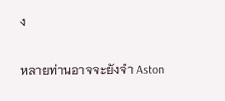ง

หลายท่านอาจจะยังจำ Aston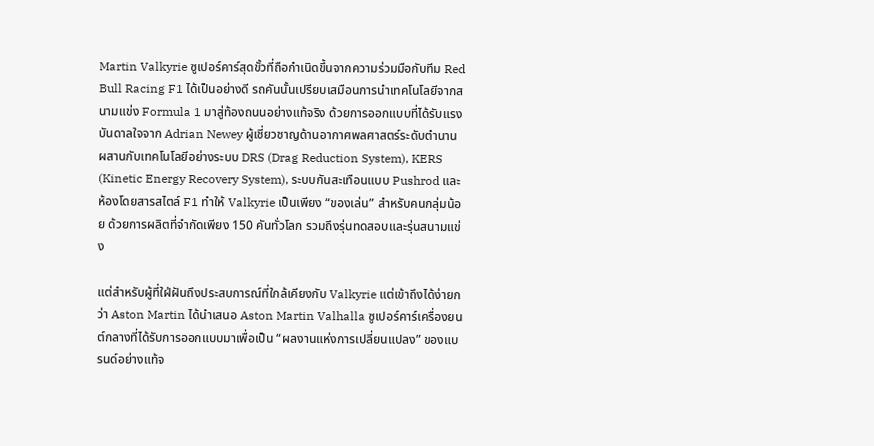Martin Valkyrie ซูเปอร์คาร์สุดขั้วที่ถือกำเนิดขึ้นจากความร่วมมือกับทีม Red Bull Racing F1 ได้เป็นอย่างดี รถคันนั้นเปรียบเสมือนการนำเทคโนโลยีจากสนามแข่ง Formula 1 มาสู่ท้องถนนอย่างแท้จริง ด้วยการออกแบบที่ได้รับแรงบันดาลใจจาก Adrian Newey ผู้เชี่ยวชาญด้านอากาศพลศาสตร์ระดับตำนาน ผสานกับเทคโนโลยีอย่างระบบ DRS (Drag Reduction System), KERS (Kinetic Energy Recovery System), ระบบกันสะเทือนแบบ Pushrod และห้องโดยสารสไตล์ F1 ทำให้ Valkyrie เป็นเพียง “ของเล่น” สำหรับคนกลุ่มน้อย ด้วยการผลิตที่จำกัดเพียง 150 คันทั่วโลก รวมถึงรุ่นทดสอบและรุ่นสนามแข่ง

แต่สำหรับผู้ที่ใฝ่ฝันถึงประสบการณ์ที่ใกล้เคียงกับ Valkyrie แต่เข้าถึงได้ง่ายกว่า Aston Martin ได้นำเสนอ Aston Martin Valhalla ซูเปอร์คาร์เครื่องยนต์กลางที่ได้รับการออกแบบมาเพื่อเป็น “ผลงานแห่งการเปลี่ยนแปลง” ของแบรนด์อย่างแท้จ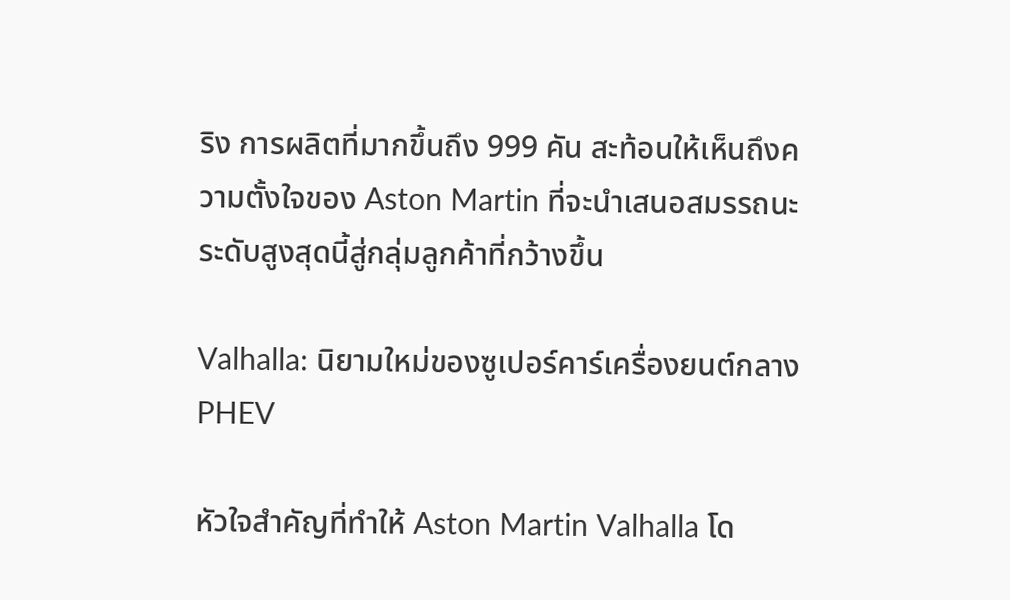ริง การผลิตที่มากขึ้นถึง 999 คัน สะท้อนให้เห็นถึงความตั้งใจของ Aston Martin ที่จะนำเสนอสมรรถนะระดับสูงสุดนี้สู่กลุ่มลูกค้าที่กว้างขึ้น

Valhalla: นิยามใหม่ของซูเปอร์คาร์เครื่องยนต์กลาง PHEV

หัวใจสำคัญที่ทำให้ Aston Martin Valhalla โด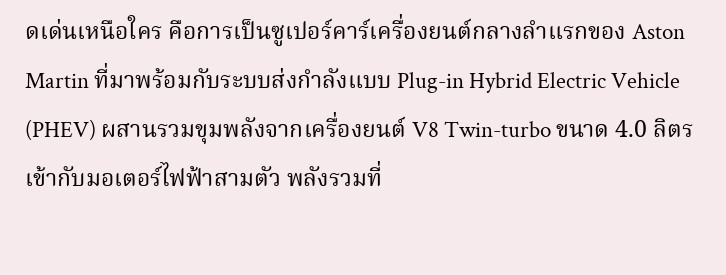ดเด่นเหนือใคร คือการเป็นซูเปอร์คาร์เครื่องยนต์กลางลำแรกของ Aston Martin ที่มาพร้อมกับระบบส่งกำลังแบบ Plug-in Hybrid Electric Vehicle (PHEV) ผสานรวมขุมพลังจากเครื่องยนต์ V8 Twin-turbo ขนาด 4.0 ลิตร เข้ากับมอเตอร์ไฟฟ้าสามตัว พลังรวมที่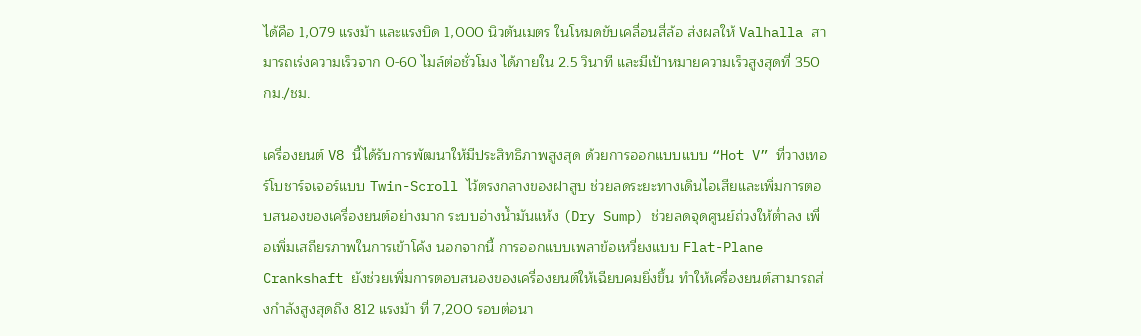ได้คือ 1,079 แรงม้า และแรงบิด 1,000 นิวตันเมตร ในโหมดขับเคลื่อนสี่ล้อ ส่งผลให้ Valhalla สามารถเร่งความเร็วจาก 0-60 ไมล์ต่อชั่วโมง ได้ภายใน 2.5 วินาที และมีเป้าหมายความเร็วสูงสุดที่ 350 กม./ชม.

เครื่องยนต์ V8 นี้ได้รับการพัฒนาให้มีประสิทธิภาพสูงสุด ด้วยการออกแบบแบบ “Hot V” ที่วางเทอร์โบชาร์จเจอร์แบบ Twin-Scroll ไว้ตรงกลางของฝาสูบ ช่วยลดระยะทางเดินไอเสียและเพิ่มการตอบสนองของเครื่องยนต์อย่างมาก ระบบอ่างน้ำมันแห้ง (Dry Sump) ช่วยลดจุดศูนย์ถ่วงให้ต่ำลง เพื่อเพิ่มเสถียรภาพในการเข้าโค้ง นอกจากนี้ การออกแบบเพลาข้อเหวี่ยงแบบ Flat-Plane Crankshaft ยังช่วยเพิ่มการตอบสนองของเครื่องยนต์ให้เฉียบคมยิ่งขึ้น ทำให้เครื่องยนต์สามารถส่งกำลังสูงสุดถึง 812 แรงม้า ที่ 7,200 รอบต่อนา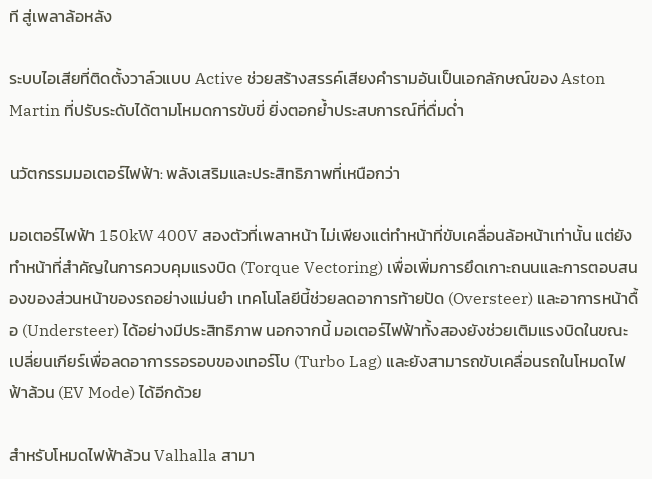ที สู่เพลาล้อหลัง

ระบบไอเสียที่ติดตั้งวาล์วแบบ Active ช่วยสร้างสรรค์เสียงคำรามอันเป็นเอกลักษณ์ของ Aston Martin ที่ปรับระดับได้ตามโหมดการขับขี่ ยิ่งตอกย้ำประสบการณ์ที่ดื่มด่ำ

นวัตกรรมมอเตอร์ไฟฟ้า: พลังเสริมและประสิทธิภาพที่เหนือกว่า

มอเตอร์ไฟฟ้า 150kW 400V สองตัวที่เพลาหน้า ไม่เพียงแต่ทำหน้าที่ขับเคลื่อนล้อหน้าเท่านั้น แต่ยังทำหน้าที่สำคัญในการควบคุมแรงบิด (Torque Vectoring) เพื่อเพิ่มการยึดเกาะถนนและการตอบสนองของส่วนหน้าของรถอย่างแม่นยำ เทคโนโลยีนี้ช่วยลดอาการท้ายปัด (Oversteer) และอาการหน้าดื้อ (Understeer) ได้อย่างมีประสิทธิภาพ นอกจากนี้ มอเตอร์ไฟฟ้าทั้งสองยังช่วยเติมแรงบิดในขณะเปลี่ยนเกียร์เพื่อลดอาการรอรอบของเทอร์โบ (Turbo Lag) และยังสามารถขับเคลื่อนรถในโหมดไฟฟ้าล้วน (EV Mode) ได้อีกด้วย

สำหรับโหมดไฟฟ้าล้วน Valhalla สามา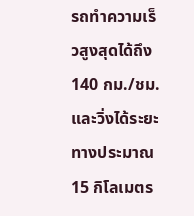รถทำความเร็วสูงสุดได้ถึง 140 กม./ชม. และวิ่งได้ระยะทางประมาณ 15 กิโลเมตร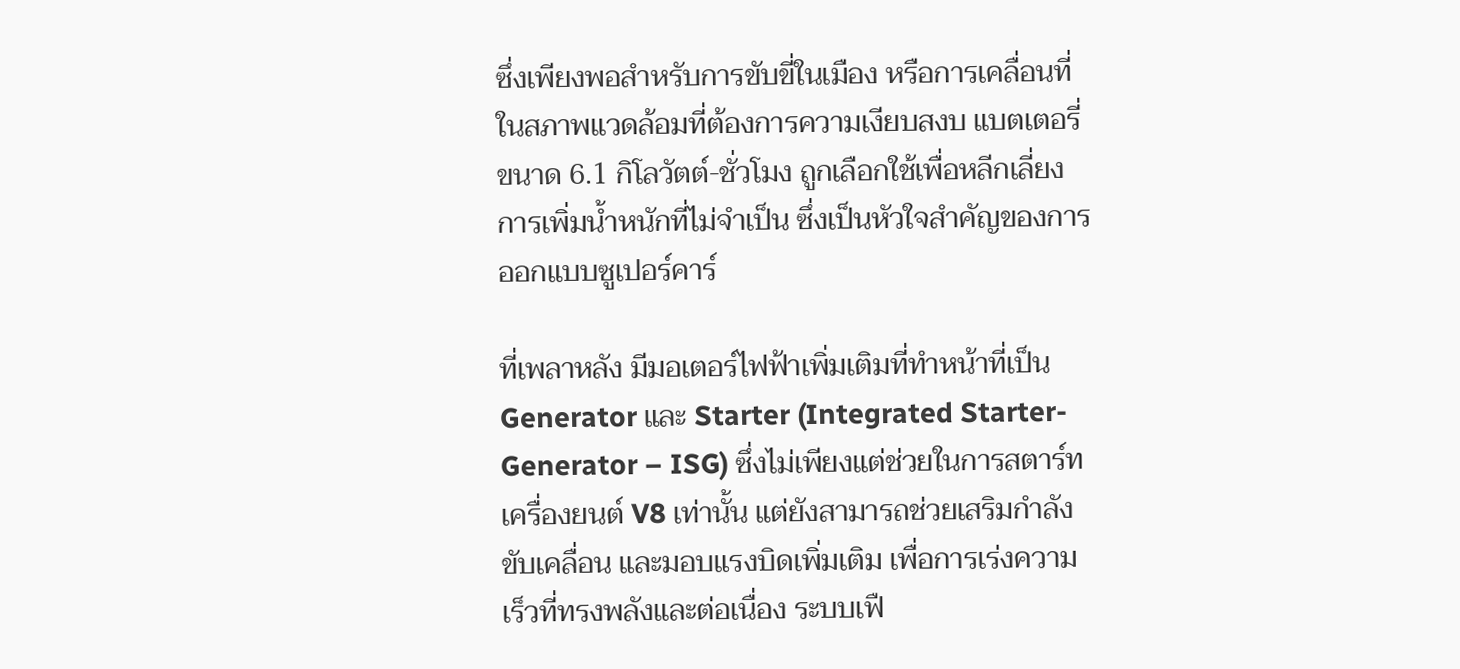ซึ่งเพียงพอสำหรับการขับขี่ในเมือง หรือการเคลื่อนที่ในสภาพแวดล้อมที่ต้องการความเงียบสงบ แบตเตอรี่ขนาด 6.1 กิโลวัตต์-ชั่วโมง ถูกเลือกใช้เพื่อหลีกเลี่ยงการเพิ่มน้ำหนักที่ไม่จำเป็น ซึ่งเป็นหัวใจสำคัญของการออกแบบซูเปอร์คาร์

ที่เพลาหลัง มีมอเตอร์ไฟฟ้าเพิ่มเติมที่ทำหน้าที่เป็น Generator และ Starter (Integrated Starter-Generator – ISG) ซึ่งไม่เพียงแต่ช่วยในการสตาร์ทเครื่องยนต์ V8 เท่านั้น แต่ยังสามารถช่วยเสริมกำลังขับเคลื่อน และมอบแรงบิดเพิ่มเติม เพื่อการเร่งความเร็วที่ทรงพลังและต่อเนื่อง ระบบเฟื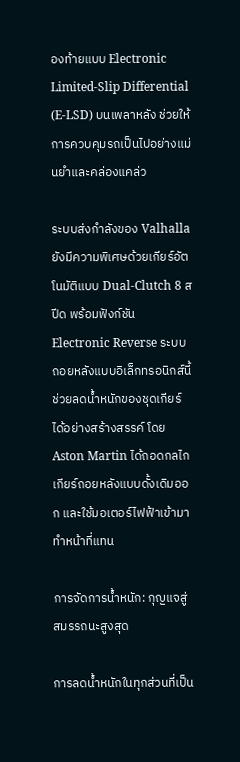องท้ายแบบ Electronic Limited-Slip Differential (E-LSD) บนเพลาหลัง ช่วยให้การควบคุมรถเป็นไปอย่างแม่นยำและคล่องแคล่ว

ระบบส่งกำลังของ Valhalla ยังมีความพิเศษด้วยเกียร์อัตโนมัติแบบ Dual-Clutch 8 สปีด พร้อมฟังก์ชัน Electronic Reverse ระบบถอยหลังแบบอิเล็กทรอนิกส์นี้ ช่วยลดน้ำหนักของชุดเกียร์ได้อย่างสร้างสรรค์ โดย Aston Martin ได้ถอดกลไกเกียร์ถอยหลังแบบดั้งเดิมออก และใช้มอเตอร์ไฟฟ้าเข้ามาทำหน้าที่แทน

การจัดการน้ำหนัก: กุญแจสู่สมรรถนะสูงสุด

การลดน้ำหนักในทุกส่วนที่เป็น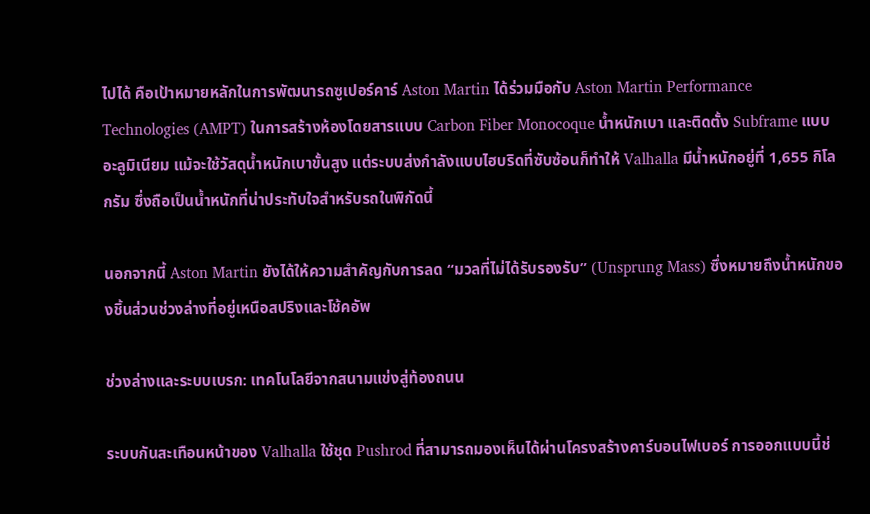ไปได้ คือเป้าหมายหลักในการพัฒนารถซูเปอร์คาร์ Aston Martin ได้ร่วมมือกับ Aston Martin Performance Technologies (AMPT) ในการสร้างห้องโดยสารแบบ Carbon Fiber Monocoque น้ำหนักเบา และติดตั้ง Subframe แบบอะลูมิเนียม แม้จะใช้วัสดุน้ำหนักเบาขั้นสูง แต่ระบบส่งกำลังแบบไฮบริดที่ซับซ้อนก็ทำให้ Valhalla มีน้ำหนักอยู่ที่ 1,655 กิโลกรัม ซึ่งถือเป็นน้ำหนักที่น่าประทับใจสำหรับรถในพิกัดนี้

นอกจากนี้ Aston Martin ยังได้ให้ความสำคัญกับการลด “มวลที่ไม่ได้รับรองรับ” (Unsprung Mass) ซึ่งหมายถึงน้ำหนักของชิ้นส่วนช่วงล่างที่อยู่เหนือสปริงและโช้คอัพ

ช่วงล่างและระบบเบรก: เทคโนโลยีจากสนามแข่งสู่ท้องถนน

ระบบกันสะเทือนหน้าของ Valhalla ใช้ชุด Pushrod ที่สามารถมองเห็นได้ผ่านโครงสร้างคาร์บอนไฟเบอร์ การออกแบบนี้ช่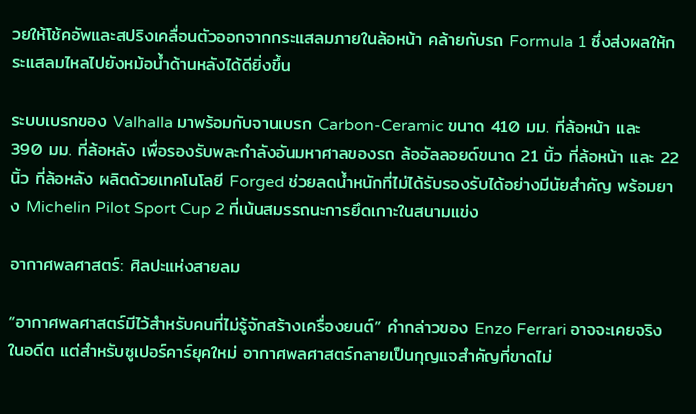วยให้โช้คอัพและสปริงเคลื่อนตัวออกจากกระแสลมภายในล้อหน้า คล้ายกับรถ Formula 1 ซึ่งส่งผลให้กระแสลมไหลไปยังหม้อน้ำด้านหลังได้ดียิ่งขึ้น

ระบบเบรกของ Valhalla มาพร้อมกับจานเบรก Carbon-Ceramic ขนาด 410 มม. ที่ล้อหน้า และ 390 มม. ที่ล้อหลัง เพื่อรองรับพละกำลังอันมหาศาลของรถ ล้ออัลลอยด์ขนาด 21 นิ้ว ที่ล้อหน้า และ 22 นิ้ว ที่ล้อหลัง ผลิตด้วยเทคโนโลยี Forged ช่วยลดน้ำหนักที่ไม่ได้รับรองรับได้อย่างมีนัยสำคัญ พร้อมยาง Michelin Pilot Sport Cup 2 ที่เน้นสมรรถนะการยึดเกาะในสนามแข่ง

อากาศพลศาสตร์: ศิลปะแห่งสายลม

“อากาศพลศาสตร์มีไว้สำหรับคนที่ไม่รู้จักสร้างเครื่องยนต์” คำกล่าวของ Enzo Ferrari อาจจะเคยจริงในอดีต แต่สำหรับซูเปอร์คาร์ยุคใหม่ อากาศพลศาสตร์กลายเป็นกุญแจสำคัญที่ขาดไม่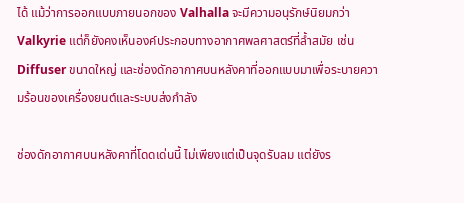ได้ แม้ว่าการออกแบบภายนอกของ Valhalla จะมีความอนุรักษ์นิยมกว่า Valkyrie แต่ก็ยังคงเห็นองค์ประกอบทางอากาศพลศาสตร์ที่ล้ำสมัย เช่น Diffuser ขนาดใหญ่ และช่องดักอากาศบนหลังคาที่ออกแบบมาเพื่อระบายความร้อนของเครื่องยนต์และระบบส่งกำลัง

ช่องดักอากาศบนหลังคาที่โดดเด่นนี้ ไม่เพียงแต่เป็นจุดรับลม แต่ยังร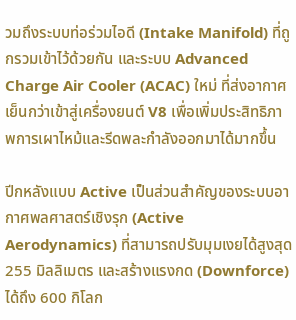วมถึงระบบท่อร่วมไอดี (Intake Manifold) ที่ถูกรวมเข้าไว้ด้วยกัน และระบบ Advanced Charge Air Cooler (ACAC) ใหม่ ที่ส่งอากาศเย็นกว่าเข้าสู่เครื่องยนต์ V8 เพื่อเพิ่มประสิทธิภาพการเผาไหม้และรีดพละกำลังออกมาได้มากขึ้น

ปีกหลังแบบ Active เป็นส่วนสำคัญของระบบอากาศพลศาสตร์เชิงรุก (Active Aerodynamics) ที่สามารถปรับมุมเงยได้สูงสุด 255 มิลลิเมตร และสร้างแรงกด (Downforce) ได้ถึง 600 กิโลก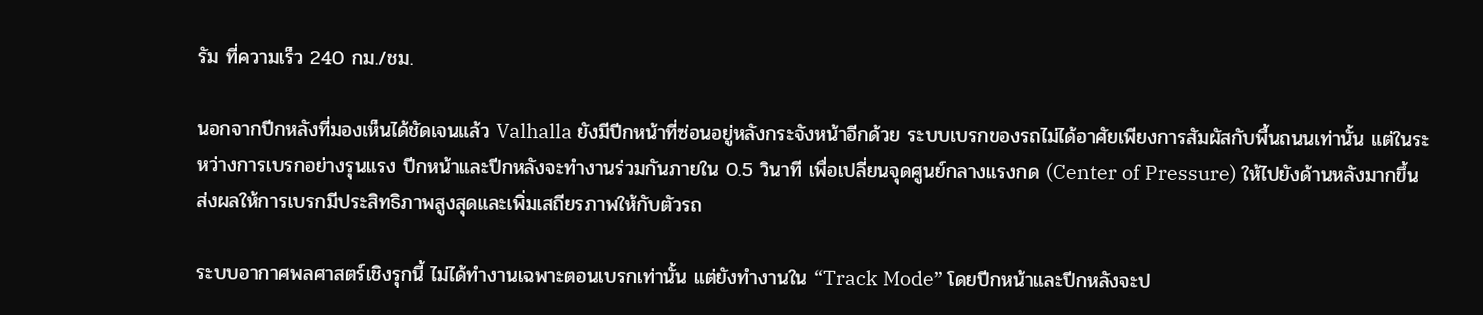รัม ที่ความเร็ว 240 กม./ชม.

นอกจากปีกหลังที่มองเห็นได้ชัดเจนแล้ว Valhalla ยังมีปีกหน้าที่ซ่อนอยู่หลังกระจังหน้าอีกด้วย ระบบเบรกของรถไม่ได้อาศัยเพียงการสัมผัสกับพื้นถนนเท่านั้น แต่ในระหว่างการเบรกอย่างรุนแรง ปีกหน้าและปีกหลังจะทำงานร่วมกันภายใน 0.5 วินาที เพื่อเปลี่ยนจุดศูนย์กลางแรงกด (Center of Pressure) ให้ไปยังด้านหลังมากขึ้น ส่งผลให้การเบรกมีประสิทธิภาพสูงสุดและเพิ่มเสถียรภาพให้กับตัวรถ

ระบบอากาศพลศาสตร์เชิงรุกนี้ ไม่ได้ทำงานเฉพาะตอนเบรกเท่านั้น แต่ยังทำงานใน “Track Mode” โดยปีกหน้าและปีกหลังจะป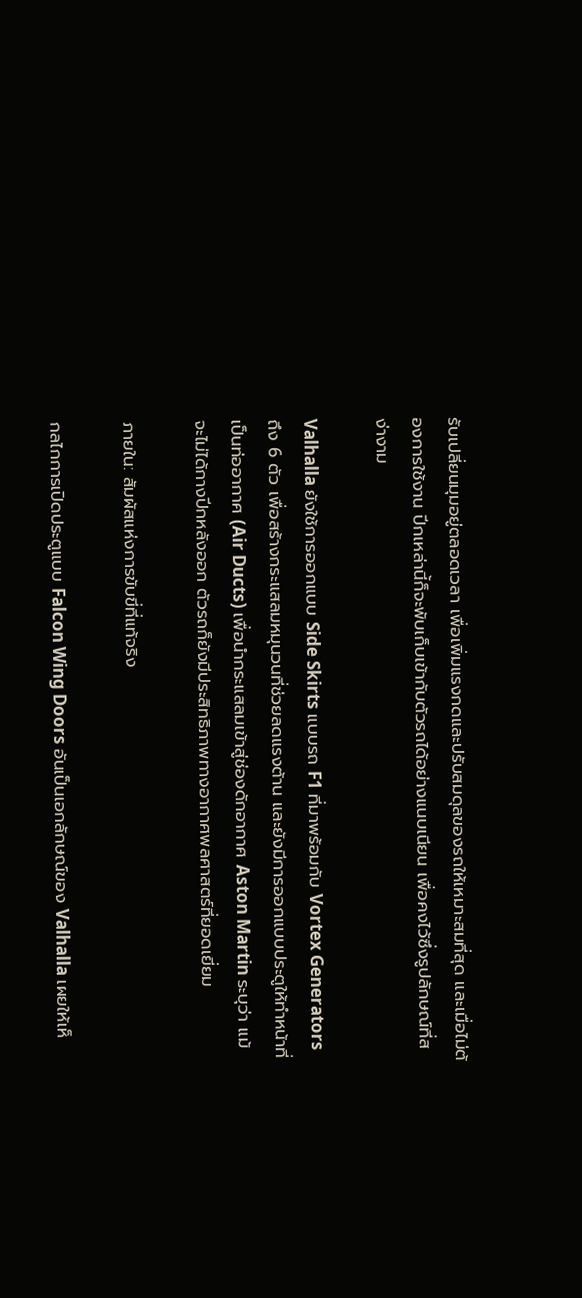รับเปลี่ยนมุมอยู่ตลอดเวลา เพื่อเพิ่มแรงกดและปรับสมดุลของรถให้เหมาะสมที่สุด และเมื่อไม่ต้องการใช้งาน ปีกเหล่านี้ก็จะพับเก็บเข้ากับตัวรถได้อย่างแนบเนียน เพื่อคงไว้ซึ่งรูปลักษณ์ที่สง่างาม

Valhalla ยังใช้การออกแบบ Side Skirts แบบรถ F1 ที่มาพร้อมกับ Vortex Generators ถึง 6 ตัว เพื่อสร้างกระแสลมหมุนวนที่ช่วยลดแรงต้าน และยังมีการออกแบบประตูให้ทำหน้าที่เป็นท่ออากาศ (Air Ducts) เพื่อนำกระแสลมเข้าสู่ช่องดักอากาศ Aston Martin ระบุว่า แม้จะไม่ได้กางปีกหลังออก ตัวรถก็ยังมีประสิทธิภาพทางอากาศพลศาสตร์ที่ยอดเยี่ยม

ภายใน: สัมผัสแห่งการขับขี่ที่แท้จริง

กลไกการเปิดประตูแบบ Falcon Wing Doors อันเป็นเอกลักษณ์ของ Valhalla เผยให้เห็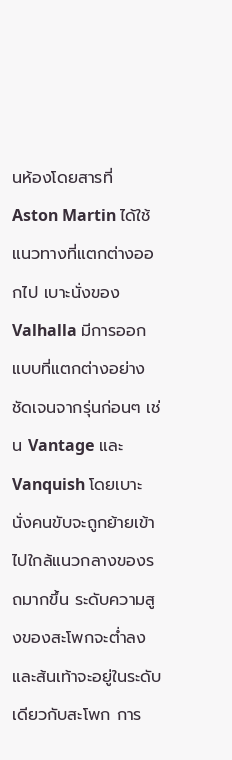นห้องโดยสารที่ Aston Martin ได้ใช้แนวทางที่แตกต่างออกไป เบาะนั่งของ Valhalla มีการออกแบบที่แตกต่างอย่างชัดเจนจากรุ่นก่อนๆ เช่น Vantage และ Vanquish โดยเบาะนั่งคนขับจะถูกย้ายเข้าไปใกล้แนวกลางของรถมากขึ้น ระดับความสูงของสะโพกจะต่ำลง และส้นเท้าจะอยู่ในระดับเดียวกับสะโพก การ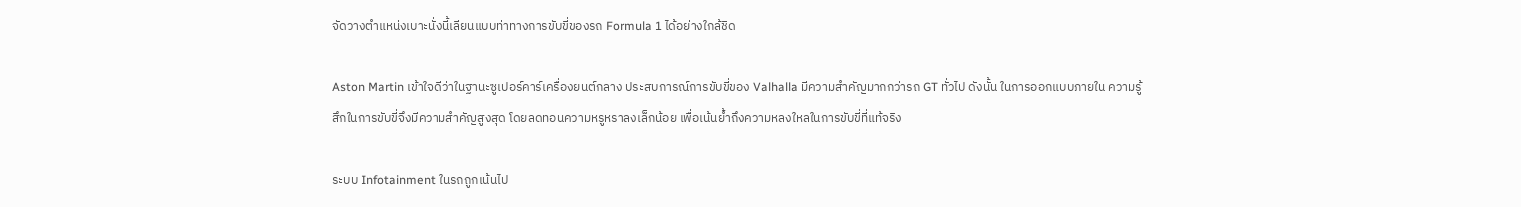จัดวางตำแหน่งเบาะนั่งนี้เลียนแบบท่าทางการขับขี่ของรถ Formula 1 ได้อย่างใกล้ชิด

Aston Martin เข้าใจดีว่าในฐานะซูเปอร์คาร์เครื่องยนต์กลาง ประสบการณ์การขับขี่ของ Valhalla มีความสำคัญมากกว่ารถ GT ทั่วไป ดังนั้น ในการออกแบบภายใน ความรู้สึกในการขับขี่จึงมีความสำคัญสูงสุด โดยลดทอนความหรูหราลงเล็กน้อย เพื่อเน้นย้ำถึงความหลงใหลในการขับขี่ที่แท้จริง

ระบบ Infotainment ในรถถูกเน้นไป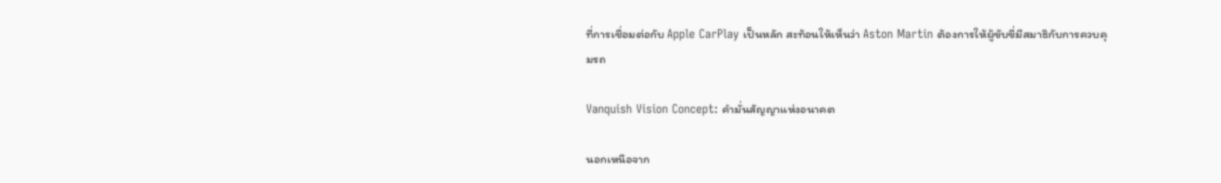ที่การเชื่อมต่อกับ Apple CarPlay เป็นหลัก สะท้อนให้เห็นว่า Aston Martin ต้องการให้ผู้ขับขี่มีสมาธิกับการควบคุมรถ

Vanquish Vision Concept: คำมั่นสัญญาแห่งอนาคต

นอกเหนือจาก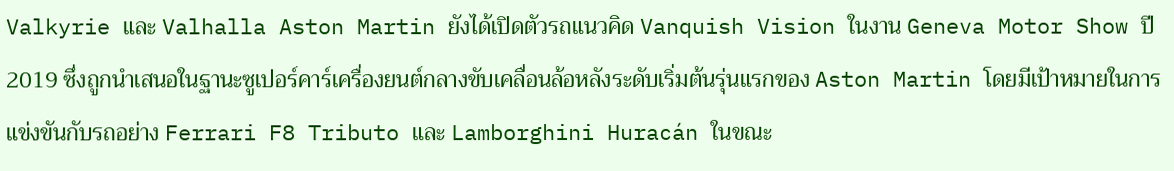Valkyrie และ Valhalla Aston Martin ยังได้เปิดตัวรถแนวคิด Vanquish Vision ในงาน Geneva Motor Show ปี 2019 ซึ่งถูกนำเสนอในฐานะซูเปอร์คาร์เครื่องยนต์กลางขับเคลื่อนล้อหลังระดับเริ่มต้นรุ่นแรกของ Aston Martin โดยมีเป้าหมายในการแข่งขันกับรถอย่าง Ferrari F8 Tributo และ Lamborghini Huracán ในขณะ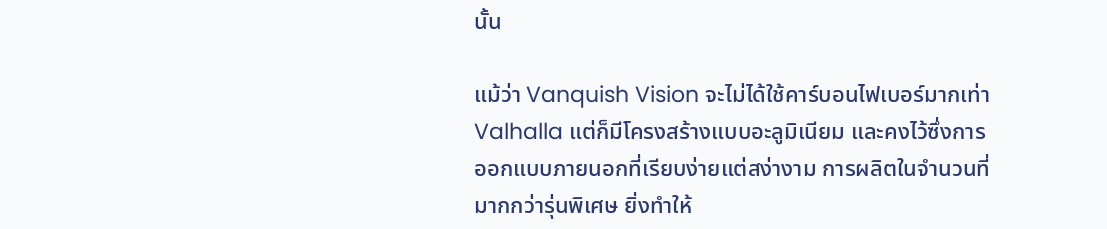นั้น

แม้ว่า Vanquish Vision จะไม่ได้ใช้คาร์บอนไฟเบอร์มากเท่า Valhalla แต่ก็มีโครงสร้างแบบอะลูมิเนียม และคงไว้ซึ่งการออกแบบภายนอกที่เรียบง่ายแต่สง่างาม การผลิตในจำนวนที่มากกว่ารุ่นพิเศษ ยิ่งทำให้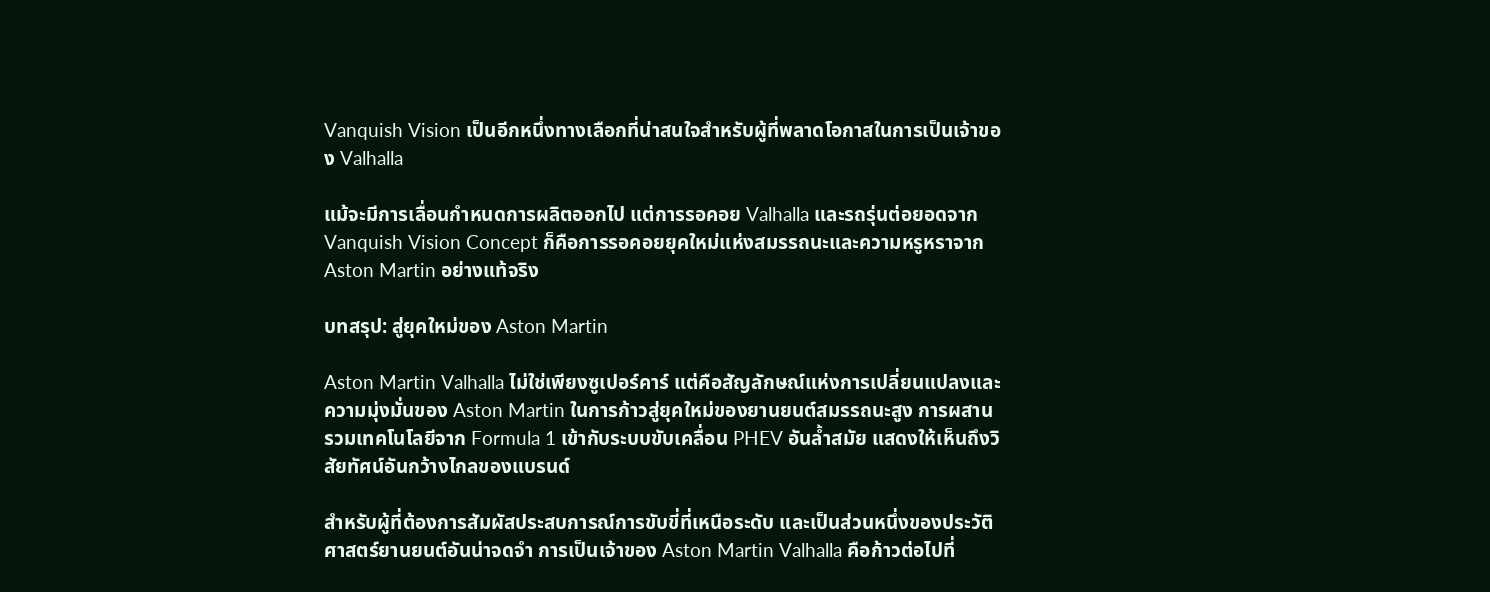Vanquish Vision เป็นอีกหนึ่งทางเลือกที่น่าสนใจสำหรับผู้ที่พลาดโอกาสในการเป็นเจ้าของ Valhalla

แม้จะมีการเลื่อนกำหนดการผลิตออกไป แต่การรอคอย Valhalla และรถรุ่นต่อยอดจาก Vanquish Vision Concept ก็คือการรอคอยยุคใหม่แห่งสมรรถนะและความหรูหราจาก Aston Martin อย่างแท้จริง

บทสรุป: สู่ยุคใหม่ของ Aston Martin

Aston Martin Valhalla ไม่ใช่เพียงซูเปอร์คาร์ แต่คือสัญลักษณ์แห่งการเปลี่ยนแปลงและความมุ่งมั่นของ Aston Martin ในการก้าวสู่ยุคใหม่ของยานยนต์สมรรถนะสูง การผสานรวมเทคโนโลยีจาก Formula 1 เข้ากับระบบขับเคลื่อน PHEV อันล้ำสมัย แสดงให้เห็นถึงวิสัยทัศน์อันกว้างไกลของแบรนด์

สำหรับผู้ที่ต้องการสัมผัสประสบการณ์การขับขี่ที่เหนือระดับ และเป็นส่วนหนึ่งของประวัติศาสตร์ยานยนต์อันน่าจดจำ การเป็นเจ้าของ Aston Martin Valhalla คือก้าวต่อไปที่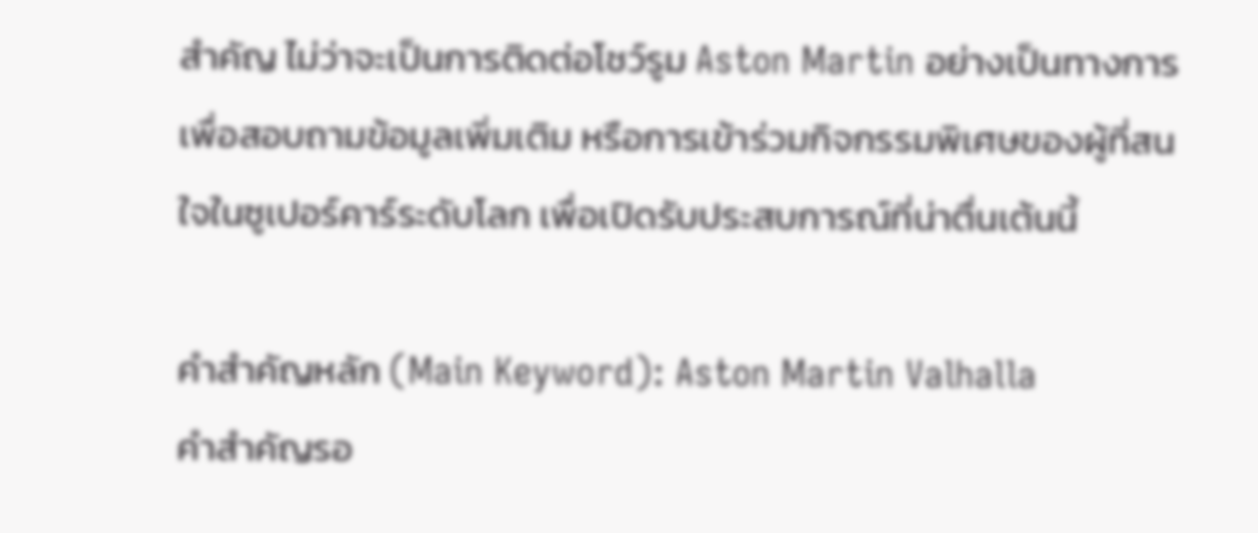สำคัญ ไม่ว่าจะเป็นการติดต่อโชว์รูม Aston Martin อย่างเป็นทางการเพื่อสอบถามข้อมูลเพิ่มเติม หรือการเข้าร่วมกิจกรรมพิเศษของผู้ที่สนใจในซูเปอร์คาร์ระดับโลก เพื่อเปิดรับประสบการณ์ที่น่าตื่นเต้นนี้

คำสำคัญหลัก (Main Keyword): Aston Martin Valhalla
คำสำคัญรอ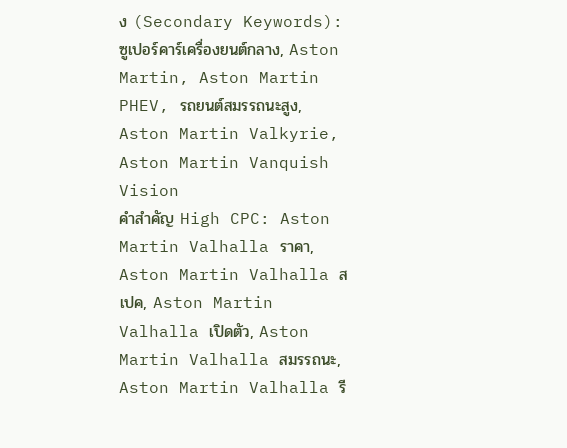ง (Secondary Keywords): ซูเปอร์คาร์เครื่องยนต์กลาง, Aston Martin, Aston Martin PHEV, รถยนต์สมรรถนะสูง, Aston Martin Valkyrie, Aston Martin Vanquish Vision
คำสำคัญ High CPC: Aston Martin Valhalla ราคา, Aston Martin Valhalla สเปค, Aston Martin Valhalla เปิดตัว, Aston Martin Valhalla สมรรถนะ, Aston Martin Valhalla รี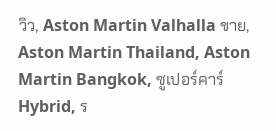วิว, Aston Martin Valhalla ขาย, Aston Martin Thailand, Aston Martin Bangkok, ซูเปอร์คาร์ Hybrid, ร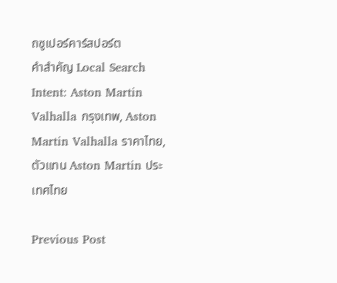ถซูเปอร์คาร์สปอร์ต
คำสำคัญ Local Search Intent: Aston Martin Valhalla กรุงเทพ, Aston Martin Valhalla ราคาไทย, ตัวแทน Aston Martin ประเทศไทย

Previous Post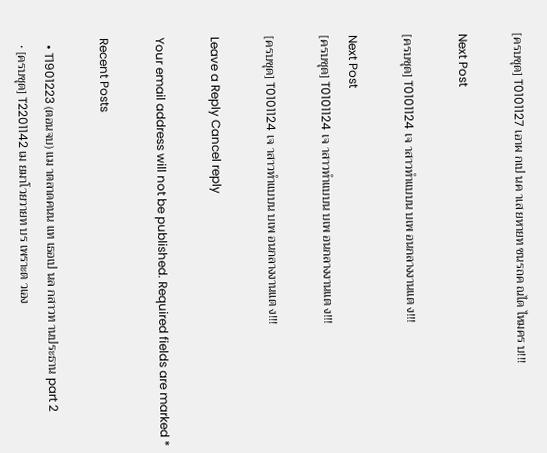[ครบชุด] T0101127 เอาผ กเป นค าเส ยหายท ชนรถค ณได ไหมคร บ!!!

Next Post

[ครบชุด] T0101124 เจ าสาวทำแบบน บเพ อนกลางงานแต ง!!!

Next Post
[ครบชุด] T0101124 เจ าสาวทำแบบน บเพ อนกลางงานแต ง!!!

[ครบชุด] T0101124 เจ าสาวทำแบบน บเพ อนกลางงานแต ง!!!

Leave a Reply Cancel reply

Your email address will not be published. Required fields are marked *

Recent Posts

  • T1901223 (ตอนจบ) แม าตลาดคนน แท เธอเป นล กสาวท านประธาน part 2
  • [ครบชุด] T2201142 เม ยมาโวยวายท บร เพราะต วเอง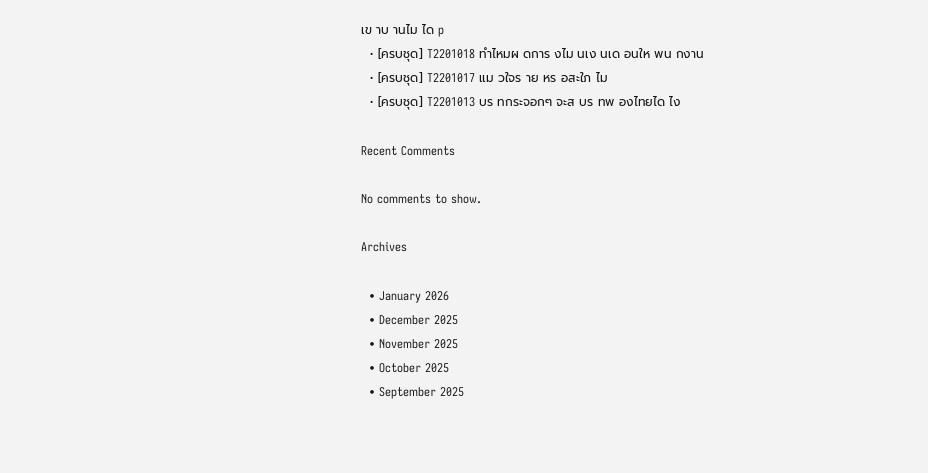เข าบ านไม ได p
  • [ครบชุด] T2201018 ทำไหมผ ดการ งไม นเง นเด อนให พน กงาน
  • [ครบชุด] T2201017 แม วใจร าย หร อสะใภ ไม
  • [ครบชุด] T2201013 บร ทกระจอกๆ จะส บร ทพ องไทยได ไง

Recent Comments

No comments to show.

Archives

  • January 2026
  • December 2025
  • November 2025
  • October 2025
  • September 2025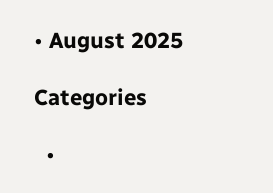• August 2025

Categories

  •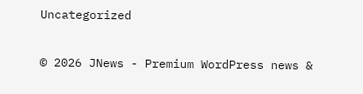Uncategorized

© 2026 JNews - Premium WordPress news &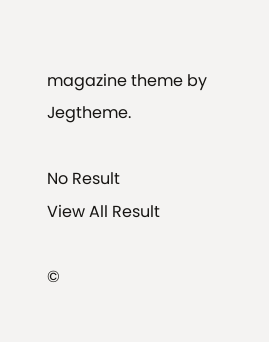magazine theme by Jegtheme.

No Result
View All Result

©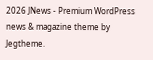2026 JNews - Premium WordPress news & magazine theme by Jegtheme.